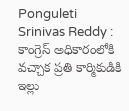Ponguleti Srinivas Reddy : కాంగ్రెస్ అధికారంలోకి వచ్చాక ప్రతి కార్మికుడికి ఇల్లు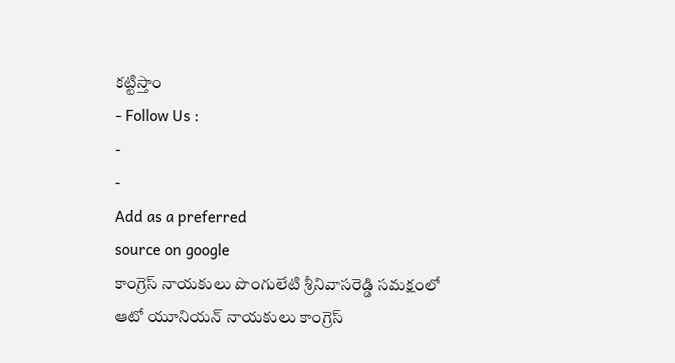కట్టిస్తాం
- Follow Us :
-
-
Add as a preferred
source on google
కాంగ్రెస్ నాయకులు పొంగులేటి శ్రీనివాసరెడ్డి సమక్షంలో ఆటో యూనియన్ నాయకులు కాంగ్రెస్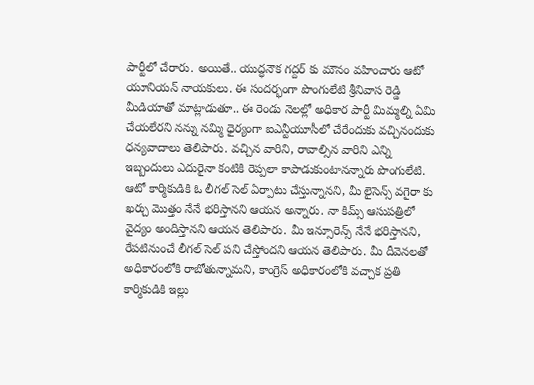పార్టీలో చేరారు. అయితే.. యుద్ధనౌక గద్దర్ కు మౌనం వహించారు ఆటో యూనియన్ నాయకులు. ఈ సందర్భంగా పొంగులేటి శ్రీనివాస రెడ్డి మీడియాతో మాట్లాడుతూ.. ఈ రెండు నెలల్లో అధికార పార్టీ మిమ్మల్ని ఏమి చేయలేరని నన్ను నమ్మి ధైర్యంగా ఐఎన్టీయూసీలో చేరేందుకు వచ్చినందుకు ధన్యవాదాలు తెలిపారు. వచ్చిన వారిని, రావాల్సిన వారిని ఎన్ని ఇబ్బందులు ఎదురైనా కంటికి రెప్పలా కాపాడుకుంటానన్నారు పొంగులేటి. ఆటో కార్మికుడికి ఓ లీగల్ సెల్ ఏర్పాటు చేస్తున్నానని, మీ లైసెన్స్ వగైరా కు ఖర్చు మొత్తం నేనే భరిస్తానని ఆయన అన్నారు. నా కిమ్స్ ఆసుపత్రిలో వైద్యం అందిస్తానని ఆయన తెలిపారు. మీ ఇన్సూరెన్స్ నేనే భరిస్తానని, రేపటినుంచే లీగల్ సెల్ పని చేస్తోందని ఆయన తెలిపారు. మీ దీవెనలతో అధికారంలోకి రాబోతున్నామని, కాంగ్రెస్ అధికారంలోకి వచ్చాక ప్రతి కార్మికుడికి ఇల్లు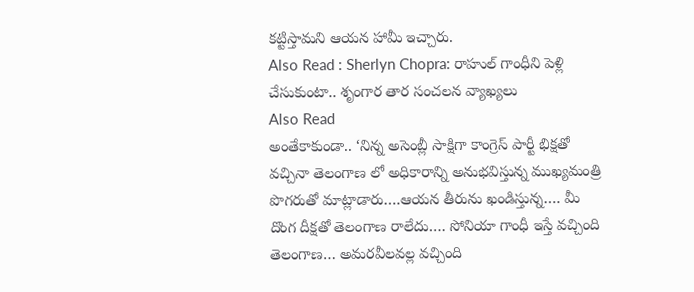కట్టిస్తామని ఆయన హామీ ఇచ్చారు.
Also Read : Sherlyn Chopra: రాహుల్ గాంధీని పెళ్లి చేసుకుంటా.. శృంగార తార సంచలన వ్యాఖ్యలు
Also Read
అంతేకాకుండా.. ‘నిన్న అసెంబ్లీ సాక్షిగా కాంగ్రెస్ పార్టీ భిక్షతో వచ్చినా తెలంగాణ లో అధికారాన్ని అనుభవిస్తున్న ముఖ్యమంత్రి పొగరుతో మాట్లాడారు….ఆయన తీరును ఖండిస్తున్న…. మీ దొంగ దీక్షతో తెలంగాణ రాలేదు…. సోనియా గాంధీ ఇస్తే వచ్చింది తెలంగాణ… అమరవీలవల్ల వచ్చింది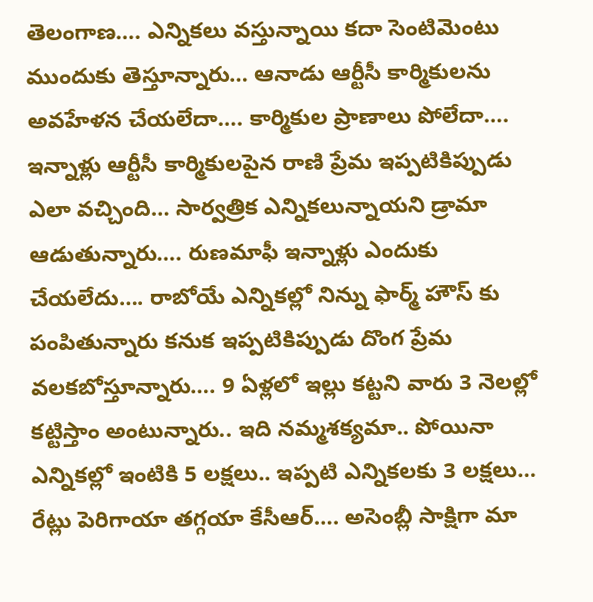తెలంగాణ…. ఎన్నికలు వస్తున్నాయి కదా సెంటిమెంటు ముందుకు తెస్తూన్నారు… ఆనాడు ఆర్టీసీ కార్మికులను అవహేళన చేయలేదా…. కార్మికుల ప్రాణాలు పోలేదా…. ఇన్నాళ్లు ఆర్టీసీ కార్మికులపైన రాణి ప్రేమ ఇప్పటికిప్పుడు ఎలా వచ్చింది… సార్వత్రిక ఎన్నికలున్నాయని డ్రామా ఆడుతున్నారు…. రుణమాఫీ ఇన్నాళ్లు ఎందుకు చేయలేదు…. రాబోయే ఎన్నికల్లో నిన్ను ఫార్మ్ హౌస్ కు పంపితున్నారు కనుక ఇప్పటికిప్పుడు దొంగ ప్రేమ వలకబోస్తూన్నారు…. 9 ఏళ్లలో ఇల్లు కట్టని వారు 3 నెలల్లో కట్టిస్తాం అంటున్నారు.. ఇది నమ్మశక్యమా.. పోయినా ఎన్నికల్లో ఇంటికి 5 లక్షలు.. ఇప్పటి ఎన్నికలకు 3 లక్షలు… రేట్లు పెరిగాయా తగ్గయా కేసీఆర్…. అసెంబ్లీ సాక్షిగా మా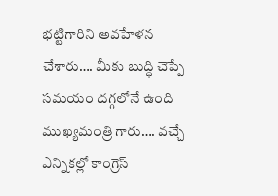భట్టిగారిని అవహేళన చేశారు…. మీకు బుద్ధి చెప్పే సమయం దగ్గలోనే ఉంది ముఖ్యమంత్రి గారు…. వచ్చే ఎన్నికల్లో కాంగ్రెస్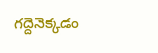గద్దెనెక్కడం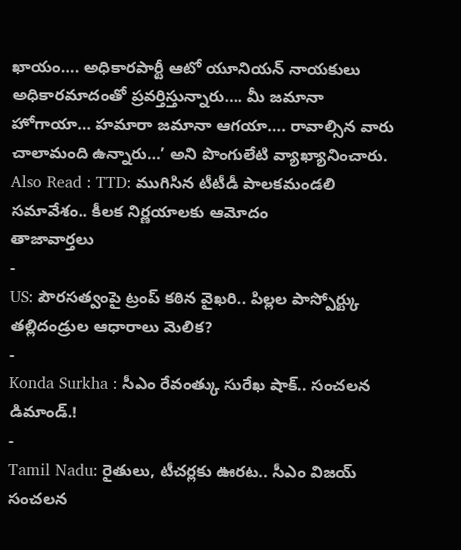ఖాయం…. అధికారపార్టీ ఆటో యూనియన్ నాయకులు అధికారమాదంతో ప్రవర్తిస్తున్నారు…. మీ జమానా హోగాయా… హమారా జమానా ఆగయా…. రావాల్సిన వారు చాలామంది ఉన్నారు…’ అని పొంగులేటి వ్యాఖ్యానించారు.
Also Read : TTD: ముగిసిన టీటీడీ పాలకమండలి సమావేశం.. కీలక నిర్ణయాలకు ఆమోదం
తాజావార్తలు
-
US: పౌరసత్వంపై ట్రంప్ కఠిన వైఖరి.. పిల్లల పాస్పోర్ట్కు తల్లిదండ్రుల ఆధారాలు మెలిక?
-
Konda Surkha : సీఎం రేవంత్కు సురేఖ షాక్.. సంచలన డిమాండ్.!
-
Tamil Nadu: రైతులు, టీచర్లకు ఊరట.. సీఎం విజయ్ సంచలన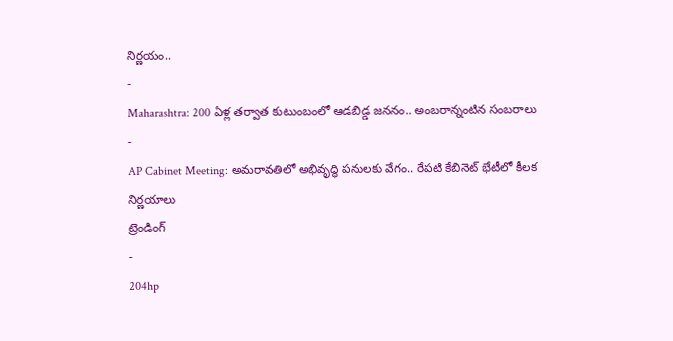నిర్ణయం..
-
Maharashtra: 200 ఏళ్ల తర్వాత కుటుంబంలో ఆడబిడ్డ జననం.. అంబరాన్నంటిన సంబరాలు
-
AP Cabinet Meeting: అమరావతిలో అభివృద్ధి పనులకు వేగం.. రేపటి కేబినెట్ భేటీలో కీలక నిర్ణయాలు
ట్రెండింగ్
-
204hp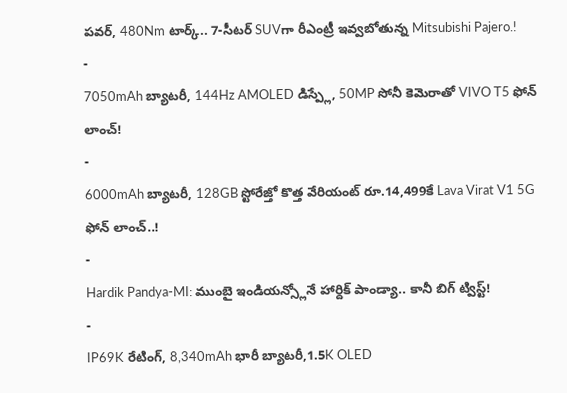పవర్, 480Nm టార్క్.. 7-సీటర్ SUVగా రీఎంట్రీ ఇవ్వబోతున్న Mitsubishi Pajero.!
-
7050mAh బ్యాటరీ, 144Hz AMOLED డిస్ప్లే, 50MP సోనీ కెమెరాతో VIVO T5 ఫోన్ లాంచ్!
-
6000mAh బ్యాటరీ, 128GB స్టోరేజ్తో కొత్త వేరియంట్ రూ.14,499కే Lava Virat V1 5G ఫోన్ లాంచ్..!
-
Hardik Pandya-MI: ముంబై ఇండియన్స్లోనే హార్దిక్ పాండ్యా.. కానీ బిగ్ ట్విస్ట్!
-
IP69K రేటింగ్, 8,340mAh భారీ బ్యాటరీ,1.5K OLED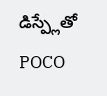డిస్ప్లేతో POCO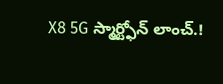X8 5G స్మార్ట్ఫోన్ లాంచ్.!